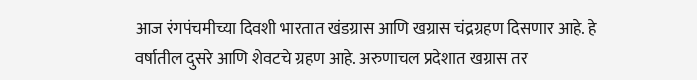आज रंगपंचमीच्या दिवशी भारतात खंडग्रास आणि खग्रास चंद्रग्रहण दिसणार आहे. हे वर्षातील दुसरे आणि शेवटचे ग्रहण आहे. अरुणाचल प्रदेशात खग्रास तर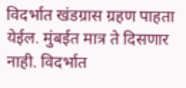विदर्भात खंडग्रास ग्रहण पाहता येईल. मुंबईत मात्र ते दिसणार नाही. विदर्भात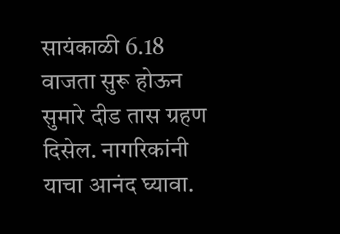सायंकाळी 6.18 वाजता सुरू होऊन सुमारे दीड तास ग्रहण दिसेल. नागरिकांनी याचा आनंद घ्यावा.